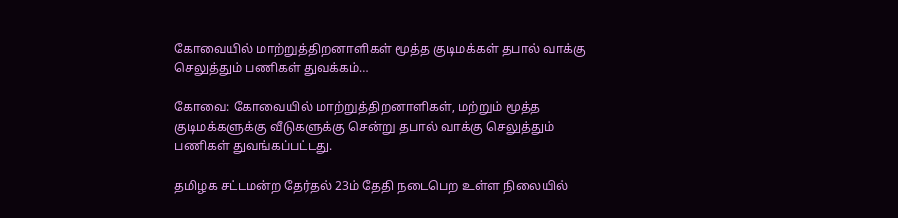கோவையில் மாற்றுத்திறனாளிகள் மூத்த குடிமக்கள் தபால் வாக்கு செலுத்தும் பணிகள் துவக்கம்…

கோவை: கோவையில் மாற்றுத்திறனாளிகள், மற்றும் மூத்த குடிமக்களுக்கு வீடுகளுக்கு சென்று தபால் வாக்கு செலுத்தும் பணிகள் துவங்கப்பட்டது.

தமிழக சட்டமன்ற தேர்தல் 23ம் தேதி நடைபெற உள்ள நிலையில்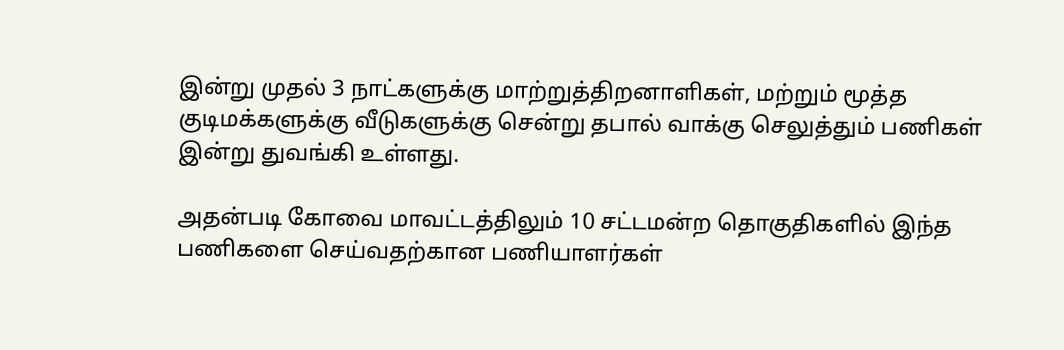இன்று முதல் 3 நாட்களுக்கு மாற்றுத்திறனாளிகள், மற்றும் மூத்த குடிமக்களுக்கு வீடுகளுக்கு சென்று தபால் வாக்கு செலுத்தும் பணிகள் இன்று துவங்கி உள்ளது.

அதன்படி கோவை மாவட்டத்திலும் 10 சட்டமன்ற தொகுதிகளில் இந்த பணிகளை செய்வதற்கான பணியாளர்கள்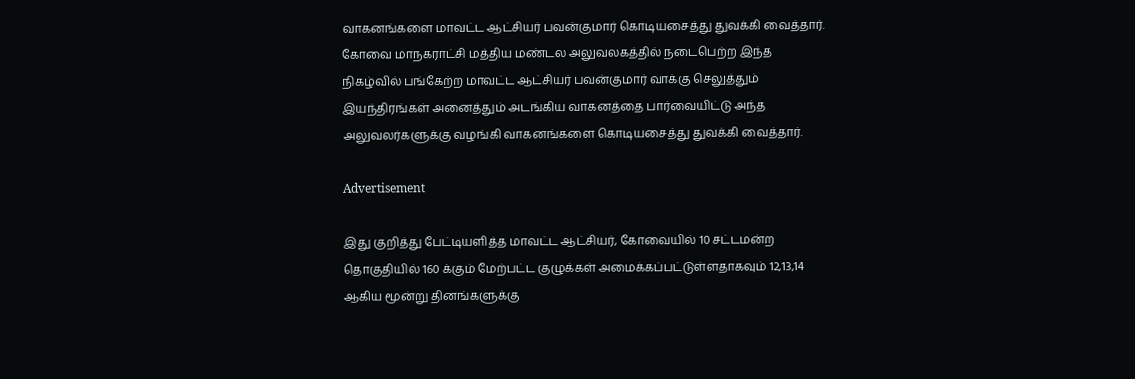வாகனங்களை மாவட்ட ஆட்சியர் பவன்குமார் கொடியசைத்து துவக்கி வைத்தார். கோவை மாநகராட்சி மத்திய மண்டல அலுவலகத்தில் நடைபெற்ற இந்த நிகழ்வில் பங்கேற்ற மாவட்ட ஆட்சியர் பவன்குமார் வாக்கு செலுத்தும் இயந்திரங்கள் அனைத்தும் அடங்கிய வாகனத்தை பார்வையிட்டு அந்த அலுவலர்களுக்கு வழங்கி வாகனங்களை கொடியசைத்து துவக்கி வைத்தார்.

Advertisement

இது குறித்து பேட்டியளித்த மாவட்ட ஆட்சியர், கோவையில் 10 சட்டமன்ற தொகுதியில் 160 க்கும் மேற்பட்ட குழுக்கள் அமைக்கப்பட்டுள்ளதாகவும் 12,13,14 ஆகிய மூன்று தினங்களுக்கு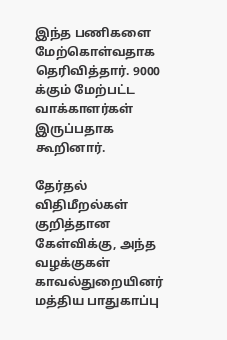இந்த பணிகளை மேற்கொள்வதாக தெரிவித்தார். 9000 க்கும் மேற்பட்ட வாக்காளர்கள் இருப்பதாக கூறினார்.

தேர்தல் விதிமீறல்கள் குறித்தான கேள்விக்கு, அந்த வழக்குகள் காவல்துறையினர் மத்திய பாதுகாப்பு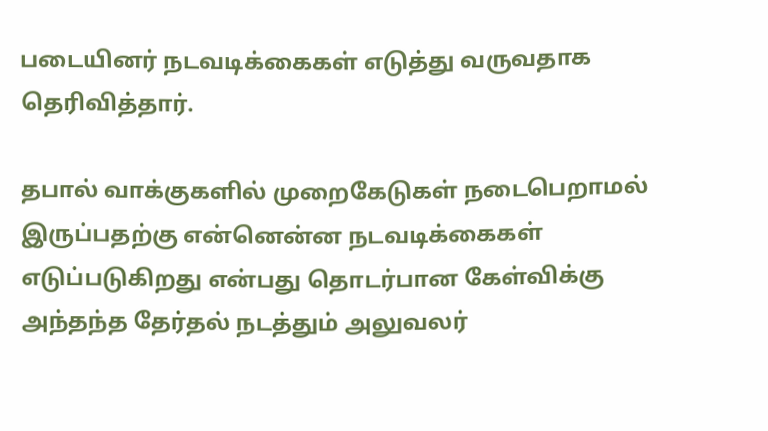படையினர் நடவடிக்கைகள் எடுத்து வருவதாக தெரிவித்தார்.

தபால் வாக்குகளில் முறைகேடுகள் நடைபெறாமல் இருப்பதற்கு என்னென்ன நடவடிக்கைகள் எடுப்படுகிறது என்பது தொடர்பான கேள்விக்கு அந்தந்த தேர்தல் நடத்தும் அலுவலர்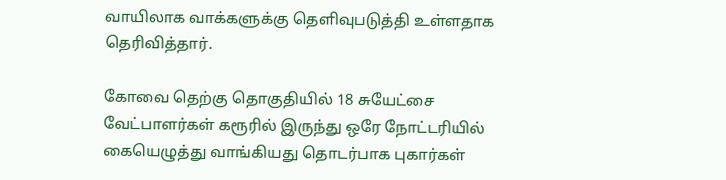வாயிலாக வாக்களுக்கு தெளிவுபடுத்தி உள்ளதாக தெரிவித்தார்.

கோவை தெற்கு தொகுதியில் 18 சுயேட்சை வேட்பாளர்கள் கரூரில் இருந்து ஒரே நோட்டரியில் கையெழுத்து வாங்கியது தொடர்பாக புகார்கள்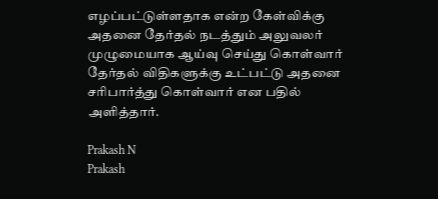எழப்பட்டுள்ளதாக என்ற கேள்விக்கு அதனை தேர்தல் நடத்தும் அலுவலர் முழுமையாக ஆய்வு செய்து கொள்வார் தேர்தல் விதிகளுக்கு உட்பட்டு அதனை சரிபார்த்து கொள்வார் என பதில் அளித்தார்.

Prakash N
Prakash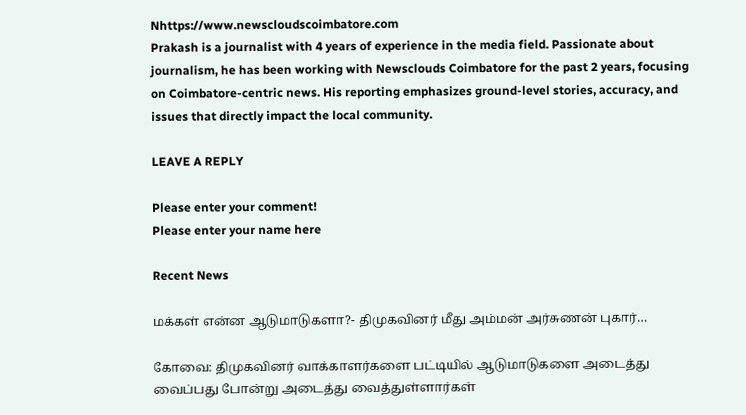Nhttps://www.newscloudscoimbatore.com
Prakash is a journalist with 4 years of experience in the media field. Passionate about journalism, he has been working with Newsclouds Coimbatore for the past 2 years, focusing on Coimbatore-centric news. His reporting emphasizes ground-level stories, accuracy, and issues that directly impact the local community.

LEAVE A REPLY

Please enter your comment!
Please enter your name here

Recent News

மக்கள் என்ன ஆடுமாடுகளா?- திமுகவினர் மீது அம்மன் அர்சுணன் புகார்…

கோவை: திமுகவினர் வாக்காளர்களை பட்டியில் ஆடுமாடுகளை அடைத்து வைப்பது போன்று அடைத்து வைத்துள்ளார்கள்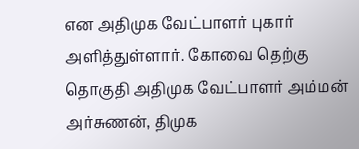என அதிமுக வேட்பாளர் புகார் அளித்துள்ளார். கோவை தெற்கு தொகுதி அதிமுக வேட்பாளர் அம்மன் அர்சுணன், திமுக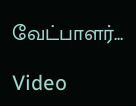வேட்பாளர்...

Video